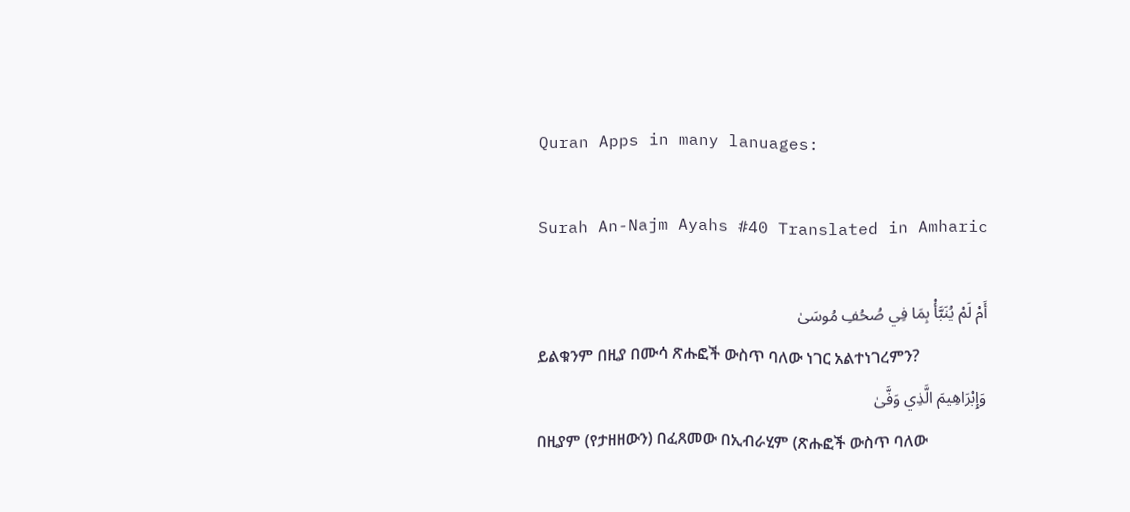Quran Apps in many lanuages:

Surah An-Najm Ayahs #40 Translated in Amharic

أَمْ لَمْ يُنَبَّأْ بِمَا فِي صُحُفِ مُوسَىٰ
ይልቁንም በዚያ በሙሳ ጽሑፎች ውስጥ ባለው ነገር አልተነገረምን?
وَإِبْرَاهِيمَ الَّذِي وَفَّىٰ
በዚያም (የታዘዘውን) በፈጸመው በኢብራሂም (ጽሑፎች ውስጥ ባለው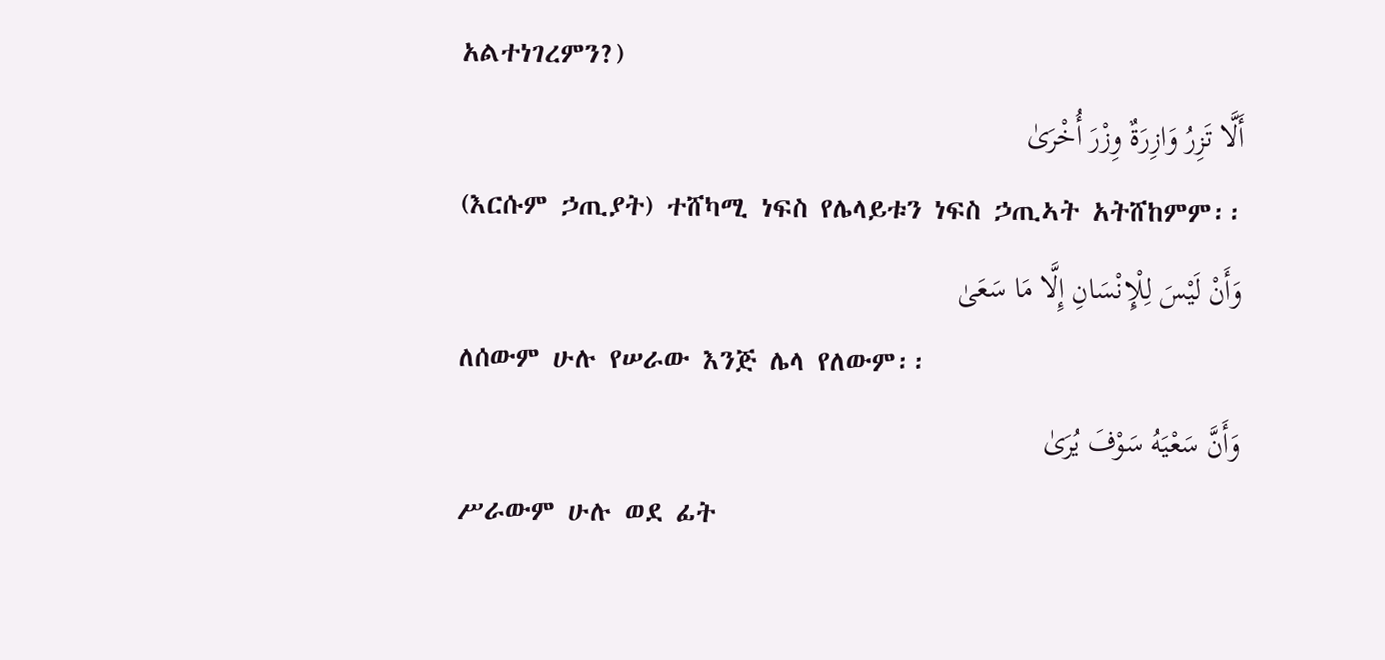አልተነገረምን?)
أَلَّا تَزِرُ وَازِرَةٌ وِزْرَ أُخْرَىٰ
(እርሱም ኃጢያት) ተሸካሚ ነፍስ የሌላይቱን ነፍስ ኃጢኣት አትሸከምም፡፡
وَأَنْ لَيْسَ لِلْإِنْسَانِ إِلَّا مَا سَعَىٰ
ለሰውም ሁሉ የሠራው እንጅ ሌላ የለውም፡፡
وَأَنَّ سَعْيَهُ سَوْفَ يُرَىٰ
ሥራውም ሁሉ ወደ ፊት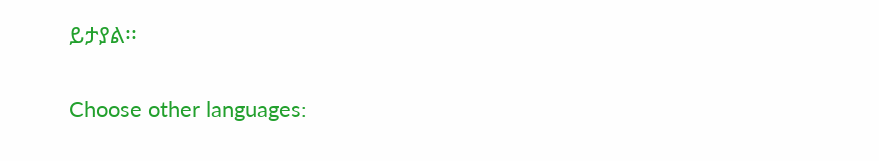ይታያል፡፡

Choose other languages: